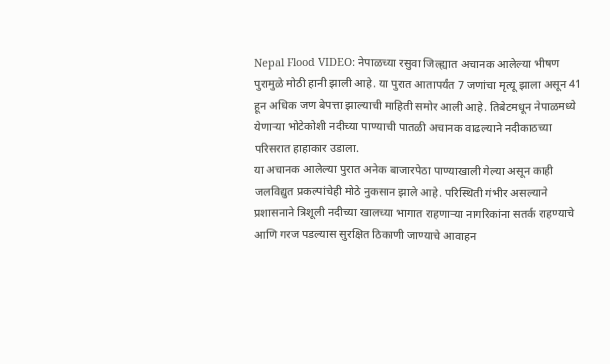Nepal Flood VIDEO: नेपाळच्या रसुवा जिल्ह्यात अचानक आलेल्या भीषण पुरामुळे मोठी हानी झाली आहे. या पुरात आतापर्यंत 7 जणांचा मृत्यू झाला असून 41 हून अधिक जण बेपत्ता झाल्याची माहिती समोर आली आहे. तिबेटमधून नेपाळमध्ये येणाऱ्या भोटेकोशी नदीच्या पाण्याची पातळी अचानक वाढल्याने नदीकाठच्या परिसरात हाहाकार उडाला.
या अचानक आलेल्या पुरात अनेक बाजारपेठा पाण्याखाली गेल्या असून काही जलविद्युत प्रकल्पांचेही मोठे नुकसान झाले आहे. परिस्थिती गंभीर असल्याने प्रशासनाने त्रिशूली नदीच्या खालच्या भागात राहणाऱ्या नागरिकांना सतर्क राहण्याचे आणि गरज पडल्यास सुरक्षित ठिकाणी जाण्याचे आवाहन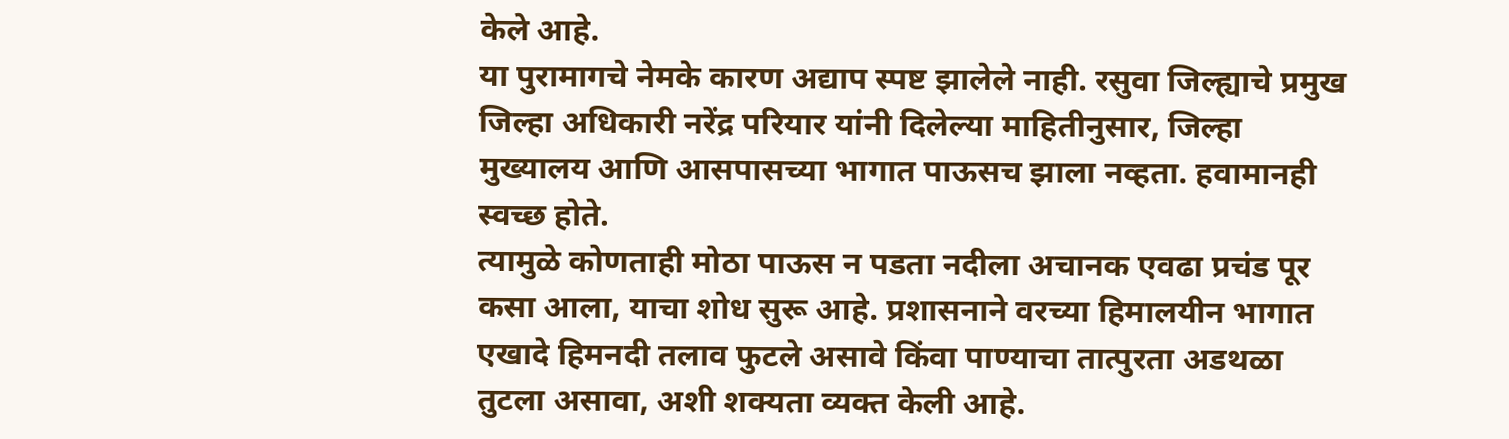केले आहे.
या पुरामागचे नेमके कारण अद्याप स्पष्ट झालेले नाही. रसुवा जिल्ह्याचे प्रमुख जिल्हा अधिकारी नरेंद्र परियार यांनी दिलेल्या माहितीनुसार, जिल्हा मुख्यालय आणि आसपासच्या भागात पाऊसच झाला नव्हता. हवामानही स्वच्छ होते.
त्यामुळे कोणताही मोठा पाऊस न पडता नदीला अचानक एवढा प्रचंड पूर कसा आला, याचा शोध सुरू आहे. प्रशासनाने वरच्या हिमालयीन भागात एखादे हिमनदी तलाव फुटले असावे किंवा पाण्याचा तात्पुरता अडथळा तुटला असावा, अशी शक्यता व्यक्त केली आहे.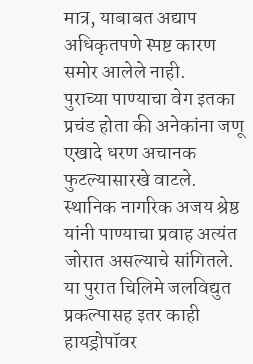मात्र, याबाबत अद्याप अधिकृतपणे स्पष्ट कारण समोर आलेले नाही.
पुराच्या पाण्याचा वेग इतका प्रचंड होता की अनेकांना जणू एखादे धरण अचानक फुटल्यासारखे वाटले. स्थानिक नागरिक अजय श्रेष्ठ यांनी पाण्याचा प्रवाह अत्यंत जोरात असल्याचे सांगितले. या पुरात चिलिमे जलविद्युत प्रकल्पासह इतर काही हायड्रोपॉवर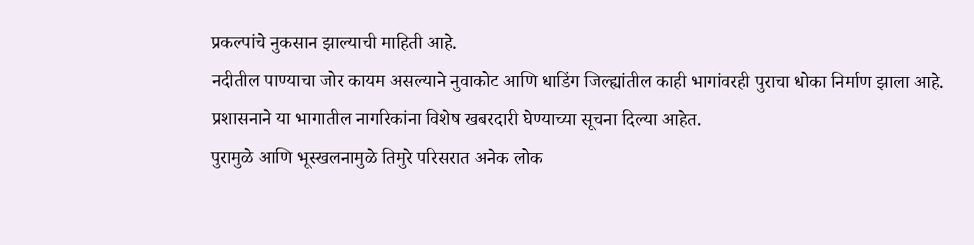प्रकल्पांचे नुकसान झाल्याची माहिती आहे.
नदीतील पाण्याचा जोर कायम असल्याने नुवाकोट आणि धाडिंग जिल्ह्यांतील काही भागांवरही पुराचा धोका निर्माण झाला आहे. प्रशासनाने या भागातील नागरिकांना विशेष खबरदारी घेण्याच्या सूचना दिल्या आहेत.
पुरामुळे आणि भूस्खलनामुळे तिमुरे परिसरात अनेक लोक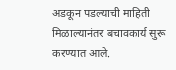अडकून पडल्याची माहिती मिळाल्यानंतर बचावकार्य सुरू करण्यात आले.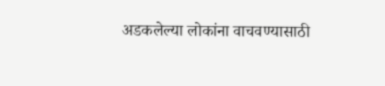अडकलेल्या लोकांना वाचवण्यासाठी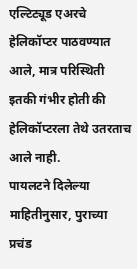एल्टिट्यूड एअरचे हेलिकॉप्टर पाठवण्यात आले, मात्र परिस्थिती इतकी गंभीर होती की हेलिकॉप्टरला तेथे उतरताच आले नाही.
पायलटने दिलेल्या माहितीनुसार, पुराच्या प्रचंड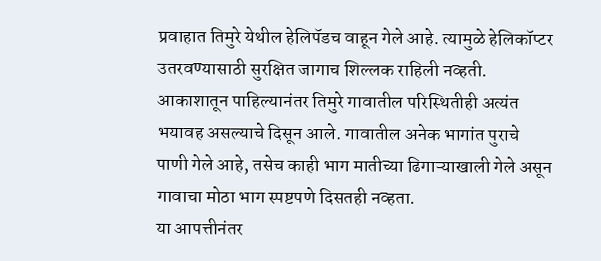प्रवाहात तिमुरे येथील हेलिपॅडच वाहून गेले आहे. त्यामुळे हेलिकॉप्टर उतरवण्यासाठी सुरक्षित जागाच शिल्लक राहिली नव्हती.
आकाशातून पाहिल्यानंतर तिमुरे गावातील परिस्थितीही अत्यंत भयावह असल्याचे दिसून आले. गावातील अनेक भागांत पुराचे पाणी गेले आहे, तसेच काही भाग मातीच्या ढिगाऱ्याखाली गेले असून गावाचा मोठा भाग स्पष्टपणे दिसतही नव्हता.
या आपत्तीनंतर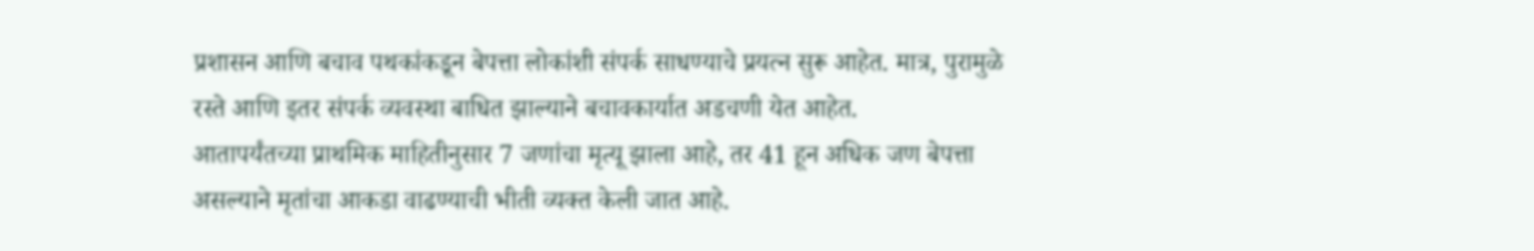प्रशासन आणि बचाव पथकांकडून बेपत्ता लोकांशी संपर्क साधण्याचे प्रयत्न सुरू आहेत. मात्र, पुरामुळे रस्ते आणि इतर संपर्क व्यवस्था बाधित झाल्याने बचावकार्यात अडचणी येत आहेत.
आतापर्यंतच्या प्राथमिक माहितीनुसार 7 जणांचा मृत्यू झाला आहे, तर 41 हून अधिक जण बेपत्ता असल्याने मृतांचा आकडा वाढण्याची भीती व्यक्त केली जात आहे.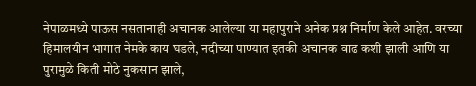नेपाळमध्ये पाऊस नसतानाही अचानक आलेल्या या महापुराने अनेक प्रश्न निर्माण केले आहेत. वरच्या हिमालयीन भागात नेमके काय घडले, नदीच्या पाण्यात इतकी अचानक वाढ कशी झाली आणि या पुरामुळे किती मोठे नुकसान झाले,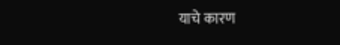याचे कारण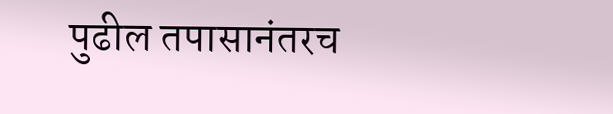पुढील तपासानंतरच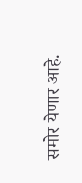समोर येणार आहे.